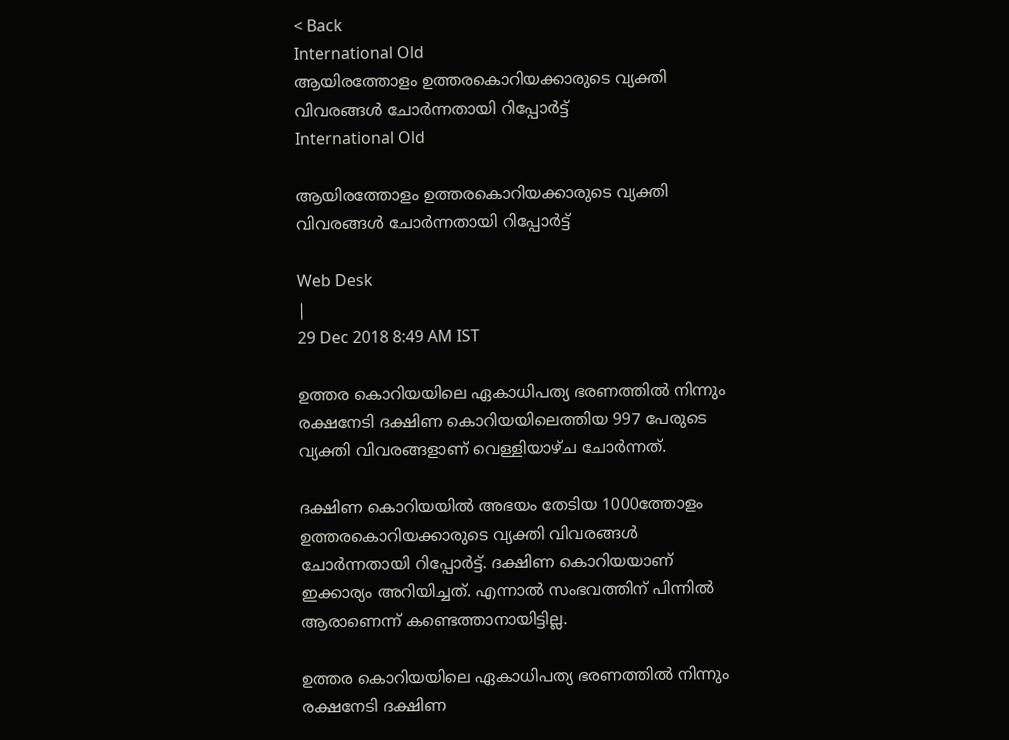< Back
International Old
ആയിരത്തോളം ഉത്തരകൊറിയക്കാരുടെ വ്യക്തി വിവരങ്ങള്‍ ചോര്‍ന്നതായി റിപ്പോര്‍ട്ട്
International Old

ആയിരത്തോളം ഉത്തരകൊറിയക്കാരുടെ വ്യക്തി വിവരങ്ങള്‍ ചോര്‍ന്നതായി റിപ്പോര്‍ട്ട്

Web Desk
|
29 Dec 2018 8:49 AM IST

ഉത്തര കൊറിയയിലെ ഏകാധിപത്യ ഭരണത്തില്‍ നിന്നും രക്ഷനേടി ദക്ഷിണ കൊറിയയിലെത്തിയ 997 പേരുടെ വ്യക്തി വിവരങ്ങളാണ് വെള്ളിയാഴ്ച ചോര്‍ന്നത്.

ദക്ഷിണ കൊറിയയില്‍ അഭയം തേടിയ 1000ത്തോളം ഉത്തരകൊറിയക്കാരുടെ വ്യക്തി വിവരങ്ങള്‍ ചോര്‍ന്നതായി റിപ്പോര്‍ട്ട്. ദക്ഷിണ കൊറിയയാണ് ഇക്കാര്യം അറിയിച്ചത്. എന്നാല്‍ സംഭവത്തിന് പിന്നില്‍ ആരാണെന്ന് കണ്ടെത്താനായിട്ടില്ല.

ഉത്തര കൊറിയയിലെ ഏകാധിപത്യ ഭരണത്തില്‍ നിന്നും രക്ഷനേടി ദക്ഷിണ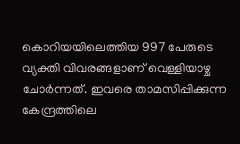കൊറിയയിലെത്തിയ 997 പേരുടെ വ്യക്തി വിവരങ്ങളാണ് വെള്ളിയാഴ്ച ചോര്‍ന്നത്. ഇവരെ താമസിപ്പിക്കുന്ന കേന്ദ്രത്തിലെ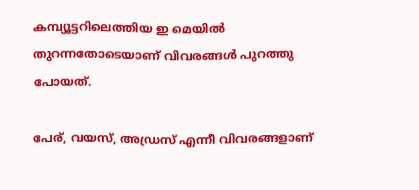കമ്പ്യൂട്ടറിലെത്തിയ ഇ മെയില്‍ തുറന്നതോടെയാണ് വിവരങ്ങള്‍ പുറത്തു പോയത്.

പേര്, വയസ്, അഡ്രസ് എന്നീ വിവരങ്ങളാണ്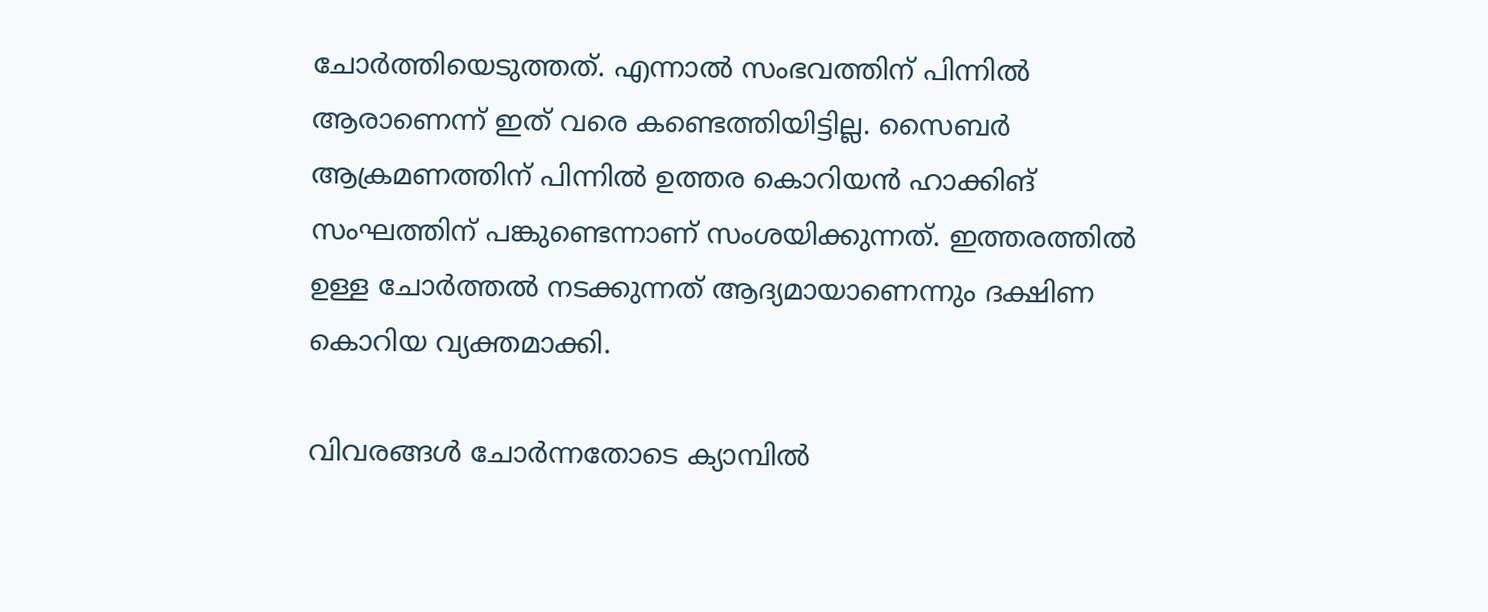ചോര്‍ത്തിയെടുത്തത്. എന്നാല്‍ സംഭവത്തിന് പിന്നില്‍ ആരാണെന്ന് ഇത് വരെ കണ്ടെത്തിയിട്ടില്ല. സൈബര്‍ ആക്രമണത്തിന് പിന്നില്‍ ഉത്തര കൊറിയന്‍ ഹാക്കിങ് സംഘത്തിന് പങ്കുണ്ടെന്നാണ് സംശയിക്കുന്നത്. ഇത്തരത്തില്‍ ഉള്ള ചോര്‍ത്തല്‍ നടക്കുന്നത് ആദ്യമായാണെന്നും ദക്ഷിണ കൊറിയ വ്യക്തമാക്കി.

വിവരങ്ങള്‍ ചോര്‍ന്നതോടെ ക്യാമ്പില്‍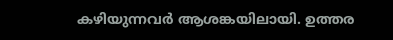കഴിയുന്നവര്‍ ആശങ്കയിലായി. ഉത്തര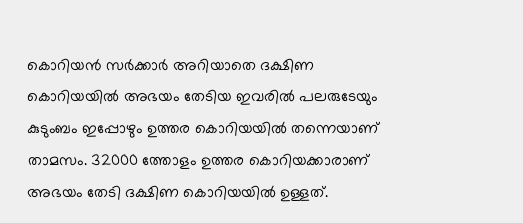കൊറിയന്‍ സര്‍ക്കാര്‍ അറിയാതെ ദക്ഷിണ കൊറിയയില്‍ അഭയം തേടിയ ഇവരില്‍ പലരുടേയും കുടുംബം ഇപ്പോഴും ഉത്തര കൊറിയയില്‍ തന്നെയാണ് താമസം. 32000 ത്തോളം ഉത്തര കൊറിയക്കാരാണ് അഭയം തേടി ദക്ഷിണ കൊറിയയില്‍ ഉള്ളത്.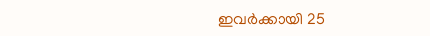ഇവര്‍ക്കായി 25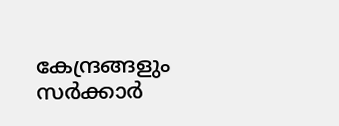കേന്ദ്രങ്ങളും സര്‍ക്കാര്‍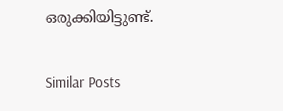ഒരുക്കിയിട്ടുണ്ട്.

Similar Posts